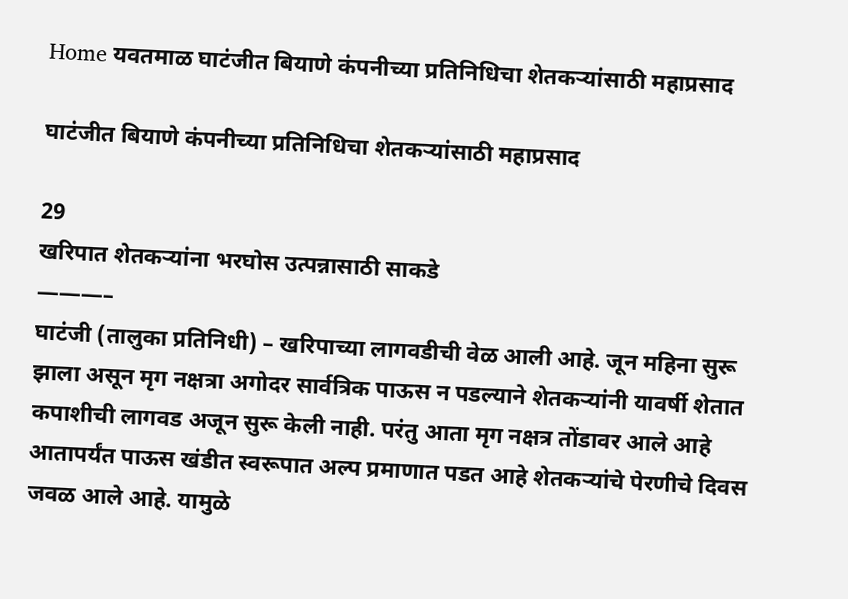Home यवतमाळ घाटंजीत बियाणे कंपनीच्या प्रतिनिधिचा शेतकऱ्यांसाठी महाप्रसाद

घाटंजीत बियाणे कंपनीच्या प्रतिनिधिचा शेतकऱ्यांसाठी महाप्रसाद

29
खरिपात शेतकऱ्यांना भरघोस उत्पन्नासाठी साकडे
———–
घाटंजी (तालुका प्रतिनिधी) – खरिपाच्या लागवडीची वेळ आली आहे. जून महिना सुरू झाला असून मृग नक्षत्रा अगोदर सार्वत्रिक पाऊस न पडल्याने शेतकऱ्यांनी यावर्षी शेतात कपाशीची लागवड अजून सुरू केली नाही. परंतु आता मृग नक्षत्र तोंडावर आले आहे आतापर्यंत पाऊस खंडीत स्वरूपात अल्प प्रमाणात पडत आहे शेतकऱ्यांचे पेरणीचे दिवस जवळ आले आहे. यामुळे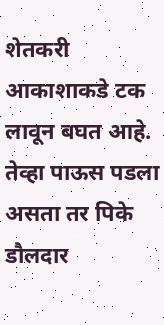शेतकरी आकाशाकडे टक लावून बघत आहे. तेव्हा पाऊस पडला असता तर पिके डौलदार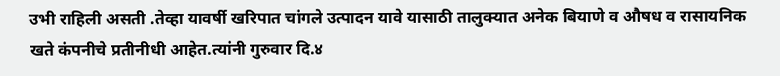उभी राहिली असती .तेव्हा यावर्षी खरिपात चांगले उत्पादन यावे यासाठी तालुक्यात अनेक बियाणे व औषध व रासायनिक खते कंपनीचे प्रतीनीधी आहेत.त्यांनी गुरुवार दि.४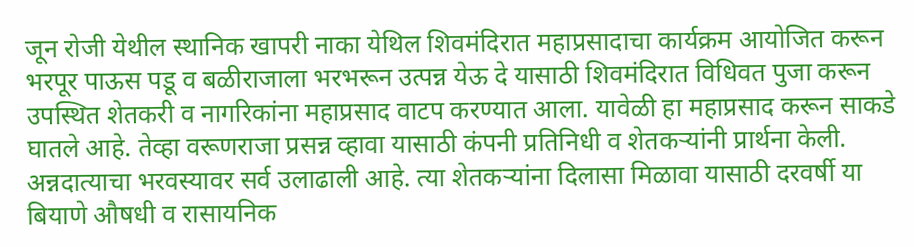जून रोजी येथील स्थानिक खापरी नाका येथिल शिवमंदिरात महाप्रसादाचा कार्यक्रम आयोजित करून भरपूर पाऊस पडू व बळीराजाला भरभरून उत्पन्न येऊ दे यासाठी शिवमंदिरात विधिवत पुजा करून उपस्थित शेतकरी व नागरिकांना महाप्रसाद वाटप करण्यात आला. यावेळी हा महाप्रसाद करून साकडे घातले आहे. तेव्हा वरूणराजा प्रसन्न व्हावा यासाठी कंपनी प्रतिनिधी व शेतकऱ्यांनी प्रार्थना केली.
अन्नदात्याचा भरवस्यावर सर्व उलाढाली आहे. त्या शेतकऱ्यांना दिलासा मिळावा यासाठी दरवर्षी या बियाणे औषधी व रासायनिक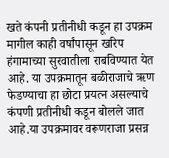खते कंपनी प्रतीनीधी कडून हा उपक्रम मागील काही वर्षांपासून खरिप हंगामाच्या सुरवातीला राबविण्यात येत आहे. या उपक्रमातून बळीराजाचे ऋण फेडण्याचा हा छोटा प्रयत्न असल्याचे कंपणी प्रतीनीधी कडून बोलले जात आहे.या उपक्रमावर वरूणराजा प्रसन्न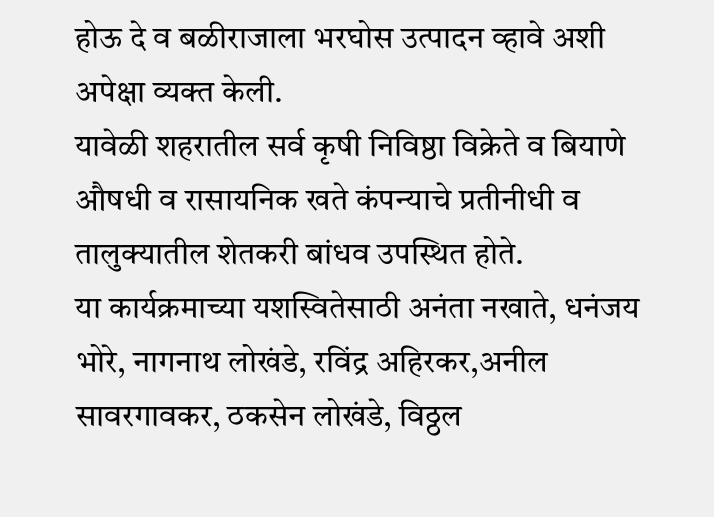होऊ दे व बळीराजाला भरघोस उत्पादन व्हावे अशी अपेक्षा व्यक्त केली.
यावेळी शहरातील सर्व कृषी निविष्ठा विक्रेते व बियाणे औषधी व रासायनिक खते कंपन्याचे प्रतीनीधी व तालुक्यातील शेतकरी बांधव उपस्थित होते.
या कार्यक्रमाच्या यशस्वितेसाठी अनंता नखाते, धनंजय भोरे, नागनाथ लोखंडे, रविंद्र अहिरकर,अनील सावरगावकर, ठकसेन लोखंडे, विठ्ठल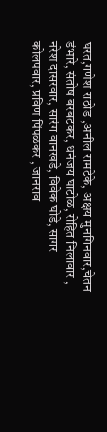घरत,गणेश राठोड ,अनील रामटेके, अक्षय मुनगिनवार,चेतन डंभारे, संतोष बरबटकर, धनंजय घाटोळ, रोहित निलावार , नरेश दासरवार, सारंग वानखडे, विवेक घोडे, सागर कोलपवार, प्रविण पिंपळकर , जानराव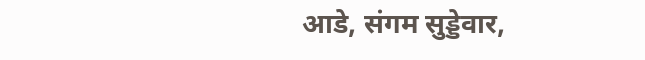आडे, संगम सुड्डेवार,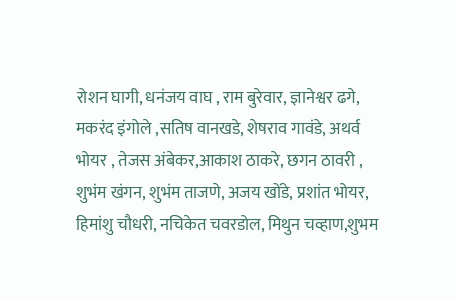रोशन घागी, धनंजय वाघ , राम बुरेवार, ज्ञानेश्वर ढगे, मकरंद इंगोले ,सतिष वानखडे, शेषराव गावंडे, अथर्व भोयर , तेजस अंबेकर,आकाश ठाकरे, छगन ठावरी , शुभंम खंगन, शुभंम ताजणे, अजय खोंडे, प्रशांत भोयर, हिमांशु चौधरी, नचिकेत चवरडोल, मिथुन चव्हाण,शुभम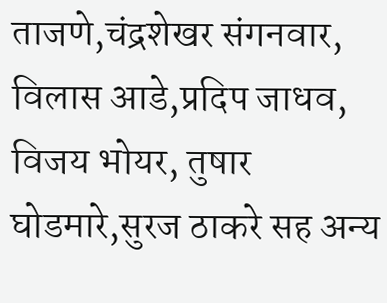ताजणे,चंद्रशेखर संगनवार, विलास आडे,प्रदिप जाधव, विजय भोयर, तुषार घोडमारे,सुरज ठाकरे सह अन्य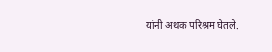यांनी अथक परिश्रम घेतले.